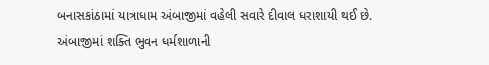બનાસકાંઠામાં યાત્રાધામ અંબાજીમાં વહેલી સવારે દીવાલ ધરાશાયી થઈ છે. અંબાજીમાં શક્તિ ભુવન ધર્મશાળાની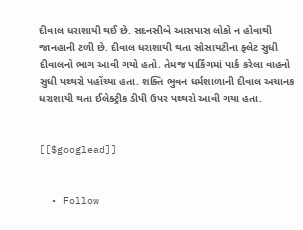દીવાલ ધરાશાયી થઈ છે. સદનસીબે આસપાસ લોકો ન હોવાથી જાનહાની ટળી છે. દીવાલ ધરાશાયી થતા સોસાયટીના ફ્લેટ સુધી દીવાલનો ભાગ આવી ગયો હતો. તેમજ પાર્કિંગમાં પાર્ક કરેલા વાહનો સુધી પથ્થરો પહોંચ્યા હતા. શક્તિ ભુવન ધર્મશાળાની દીવાલ અચાનક ધરાશાયી થતા ઈલેક્ટ્રીક ડીપી ઉપર પથ્થરો આવી ગયા હતા.


[[$googlead]]


  • Follow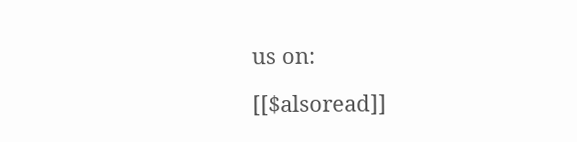us on:

[[$alsoread]]